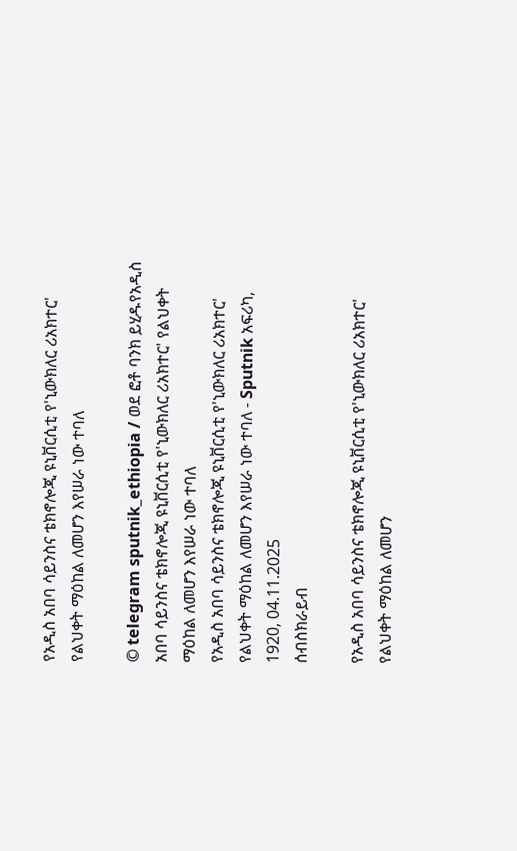የአዲስ አበባ ሳይንስና ቴክኖሎጂ ዩኒቨርሲቲ የ'ኒውክለር ሪአክተር' የልህቀት ማዕከል ለመሆን እየሠራ ነው ተባለ

© telegram sputnik_ethiopia / ወደ ፎቶ ባንክ ይሂዱየአዲስ አበባ ሳይንስና ቴክኖሎጂ ዩኒቨርሲቲ የ'ኒውክለር ሪአክተር' የልህቀት ማዕከል ለመሆን እየሠራ ነው ተባለ
የአዲስ አበባ ሳይንስና ቴክኖሎጂ ዩኒቨርሲቲ የ'ኒውክለር ሪአክተር' የልህቀት ማዕከል ለመሆን እየሠራ ነው ተባለ - Sputnik አፍሪካ, 1920, 04.11.2025
ሰብስክራይብ

የአዲስ አበባ ሳይንስና ቴክኖሎጂ ዩኒቨርሲቲ የ'ኒውክለር ሪአክተር' የልህቀት ማዕከል ለመሆን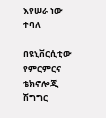እየሠራ ነው ተባለ

በዩኒቨርሲቲው የምርምርና ቴክኖሎጂ ሽግግር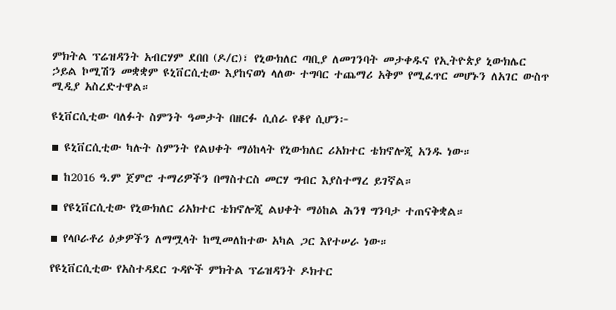ምክትል ፕሬዝዳንት አብርሃም ደበበ (ዶ/ር)፣ የኒውክለር ጣቢያ ለመገንባት መታቀዱና የኢትዮጵያ ኒውክሌር ኃይል ኮሚሽን መቋቋም ዩኒቨርሲቲው እያከናወነ ላለው ተግባር ተጨማሪ አቅም የሚፈጥር መሆኑን ለአገር ውስጥ ሚዲያ አስረድተዋል።

ዩኒቨርሲቲው ባለፉት ስምንት ዓመታት በዘርፉ ሲሰራ የቆየ ሲሆን፦

▪ ዩኒቨርሲቲው ካሉት ስምንት የልህቀት ማዕከላት የኒውክለር ሪአክተር ቴክኖሎጂ አንዱ ነው።

▪ ከ2016 ዓ.ም ጀምሮ ተማሪዎችን በማስተርስ መርሃ ግብር እያስተማረ ይገኛል።

▪ የዩኒቨርሲቲው የኒውክለር ሪአክተር ቴክኖሎጂ ልህቀት ማዕከል ሕንፃ ግንባታ ተጠናቅቋል።

▪ የላቦራቶሪ ዕቃዎችን ለማሟላት ከሚመለከተው አካል ጋር እየተሠራ ነው።

የዩኒቨርሲቲው የአስተዳደር ጉዳዮች ምክትል ፕሬዝዳንት ዶክተር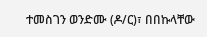ተመስገን ወንድሙ (ዶ/ር)፣ በበኩላቸው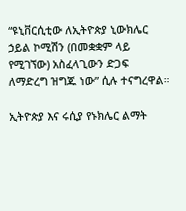“ዩኒቨርሲቲው ለኢትዮጵያ ኒውክሌር ኃይል ኮሚሽን (በመቋቋም ላይ የሚገኘው) አስፈላጊውን ድጋፍ ለማድረግ ዝግጁ ነው” ሲሉ ተናግረዋል።

ኢትዮጵያ እና ሩሲያ የኑክሌር ልማት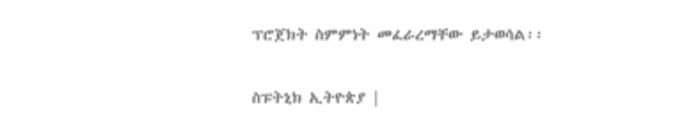ፕሮጀክት ስምምነት መፈራረማቸው ይታወሳል፡፡

ስፑትኒክ ኢትዮጵያ |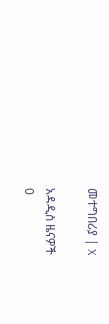መተግበሪያ | X

አዳዲስ ዜናዎች
0